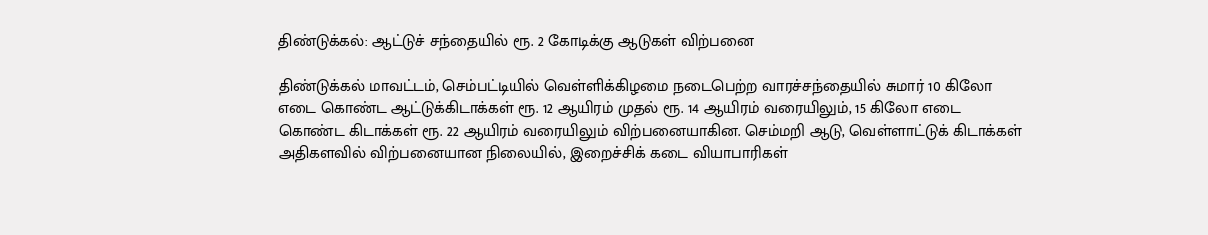திண்டுக்கல்: ஆட்டுச் சந்தையில் ரூ. 2 கோடிக்கு ஆடுகள் விற்பனை

திண்டுக்கல் மாவட்டம், செம்பட்டியில் வெள்ளிக்கிழமை நடைபெற்ற வாரச்சந்தையில் சுமார் 10 கிலோ எடை கொண்ட ஆட்டுக்கிடாக்கள் ரூ. 12 ஆயிரம் முதல் ரூ. 14 ஆயிரம் வரையிலும், 15 கிலோ எடை கொண்ட கிடாக்கள் ரூ. 22 ஆயிரம் வரையிலும் விற்பனையாகின. செம்மறி ஆடு, வெள்ளாட்டுக் கிடாக்கள் அதிகளவில் விற்பனையான நிலையில், இறைச்சிக் கடை வியாபாரிகள்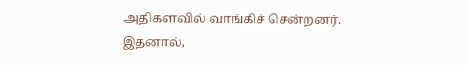அதிகளவில் வாங்கிச் சென்றனர். இதனால்,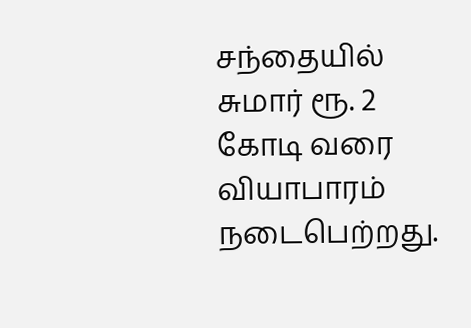சந்தையில் சுமார் ரூ. 2 கோடி வரை வியாபாரம் நடைபெற்றது.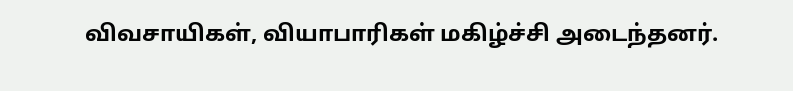விவசாயிகள், வியாபாரிகள் மகிழ்ச்சி அடைந்தனர்.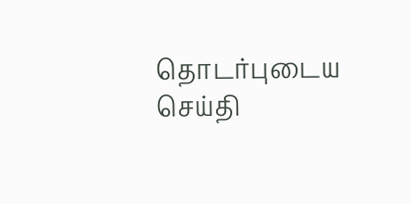தொடர்புடைய செய்தி